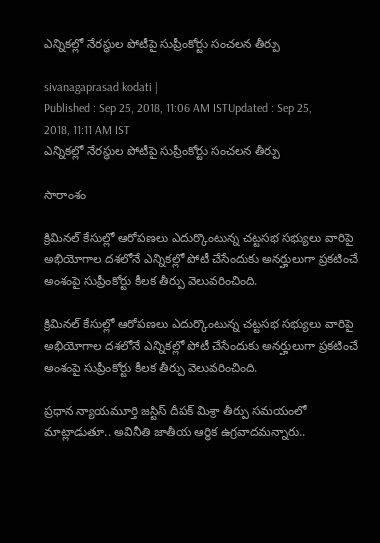ఎన్నికల్లో నేరస్థుల పోటీపై సుప్రీంకోర్టు సంచలన తీర్పు

sivanagaprasad kodati |
Published : Sep 25, 2018, 11:06 AM ISTUpdated : Sep 25, 2018, 11:11 AM IST
ఎన్నికల్లో నేరస్థుల పోటీపై సుప్రీంకోర్టు సంచలన తీర్పు

సారాంశం

క్రిమినల్ కేసుల్లో ఆరోపణలు ఎదుర్కొంటున్న చట్టసభ సభ్యులు వారిపై అభియోగాల దశలోనే ఎన్నికల్లో పోటీ చేసేందుకు అనర్హులుగా ప్రకటించే అంశంపై సుప్రీంకోర్టు కీలక తీర్పు వెలువరించింది.

క్రిమినల్ కేసుల్లో ఆరోపణలు ఎదుర్కొంటున్న చట్టసభ సభ్యులు వారిపై అభియోగాల దశలోనే ఎన్నికల్లో పోటీ చేసేందుకు అనర్హులుగా ప్రకటించే అంశంపై సుప్రీంకోర్టు కీలక తీర్పు వెలువరించింది.

ప్రధాన న్యాయమూర్తి జస్టిస్ దీపక్ మిశ్రా తీర్పు సమయంలో మాట్లాడుతూ.. అవినీతి జాతీయ ఆర్ధిక ఉగ్రవాదమన్నారు..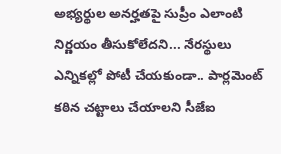అభ్యర్థుల అనర్హతపై సుప్రీం ఎలాంటి నిర్ణయం తీసుకోలేదని... నేరస్థులు ఎన్నికల్లో పోటీ చేయకుండా.. పార్లమెంట్ కఠిన చట్టాలు చేయాలని సీజేఐ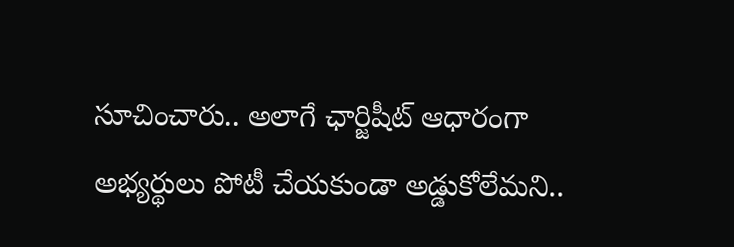సూచించారు.. అలాగే ఛార్జిషీట్ ఆధారంగా అభ్యర్థులు పోటీ చేయకుండా అడ్డుకోలేమని..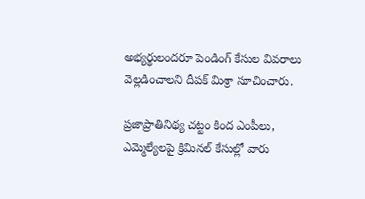అభ్యర్థులందరూ పెండింగ్ కేసుల వివరాలు వెల్లడించాలని దీపక్ మిశ్రా సూచించారు.

ప్రజాప్రాతినిథ్య చట్టం కింద ఎంపీలు, ఎమ్మెల్యేలపై క్రిమినల్ కేసుల్లో వారు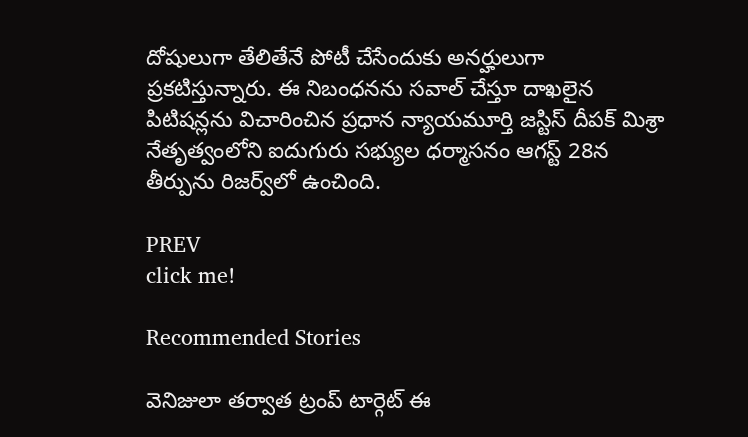దోషులుగా తేలితేనే పోటీ చేసేందుకు అనర్హులుగా ప్రకటిస్తున్నారు. ఈ నిబంధనను సవాల్ చేస్తూ దాఖలైన పిటిషన్లను విచారించిన ప్రధాన న్యాయమూర్తి జస్టిస్ దీపక్ మిశ్రా నేతృత్వంలోని ఐదుగురు సభ్యుల ధర్మాసనం ఆగస్ట్ 28న తీర్పును రిజర్వ్‌లో ఉంచింది.

PREV
click me!

Recommended Stories

వెనిజులా తర్వాత ట్రంప్ టార్గెట్ ఈ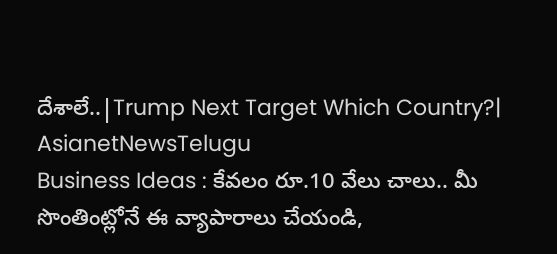దేశాలే..|Trump Next Target Which Country?| AsianetNewsTelugu
Business Ideas : కేవలం రూ.10 వేలు చాలు.. మీ సొంతింట్లోనే ఈ వ్యాపారాలు చేయండి,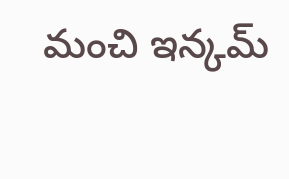మంచి ఇన్కమ్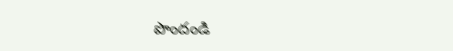పొందండి